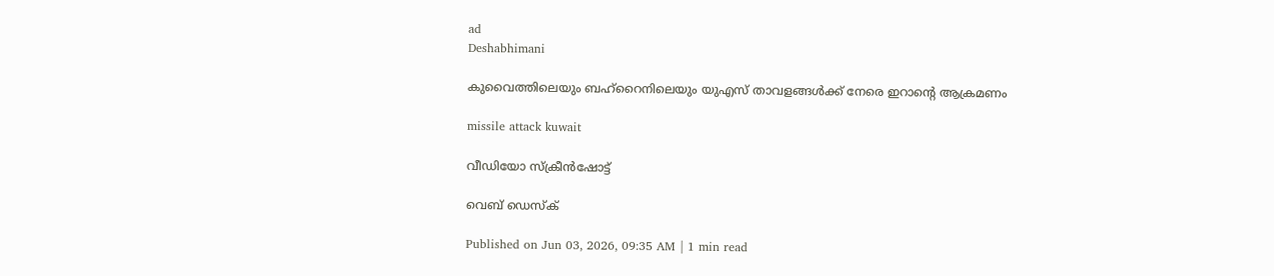ad
Deshabhimani

കുവൈത്തിലെയും ബഹ്‌റൈനിലെയും യുഎസ് താവളങ്ങൾക്ക് നേരെ ഇറാന്റെ ആക്രമണം

missile attack kuwait

വീഡിയോ സ്ക്രീൻഷോട്ട്

വെബ് ഡെസ്ക്

Published on Jun 03, 2026, 09:35 AM | 1 min read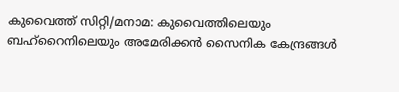കുവൈത്ത് സിറ്റി/മനാമ: കുവൈത്തിലെയും ബഹ്‌റൈനിലെയും അമേരിക്കൻ സൈനിക കേന്ദ്രങ്ങൾ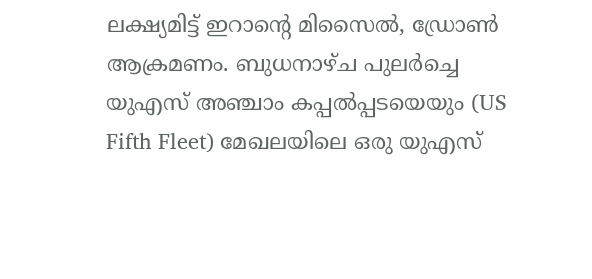ലക്ഷ്യമിട്ട് ഇറാന്റെ മിസൈൽ, ഡ്രോൺ ആക്രമണം. ബുധനാഴ്ച പുലർച്ചെ യുഎസ് അഞ്ചാം കപ്പൽപ്പടയെയും (US Fifth Fleet) മേഖലയിലെ ഒരു യുഎസ്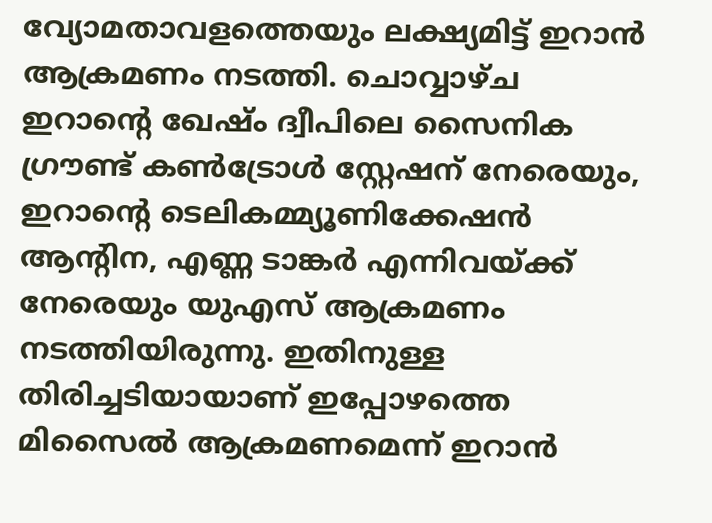വ്യോമതാവളത്തെയും ലക്ഷ്യമിട്ട് ഇറാൻ ആക്രമണം നടത്തി. ചൊവ്വാഴ്ച ഇറാന്റെ ഖേഷ്ം ദ്വീപിലെ സൈനിക ഗ്രൗണ്ട് കൺട്രോൾ സ്റ്റേഷന് നേരെയും, ഇറാന്റെ ടെലികമ്മ്യൂണിക്കേഷൻ ആന്റിന, എണ്ണ ടാങ്കർ എന്നിവയ്ക്ക് നേരെയും യുഎസ് ആക്രമണം നടത്തിയിരുന്നു. ഇതിനുള്ള തിരിച്ചടിയായാണ് ഇപ്പോഴത്തെ മിസൈൽ ആക്രമണമെന്ന് ഇറാൻ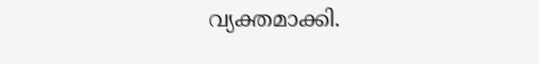വ്യക്തമാക്കി.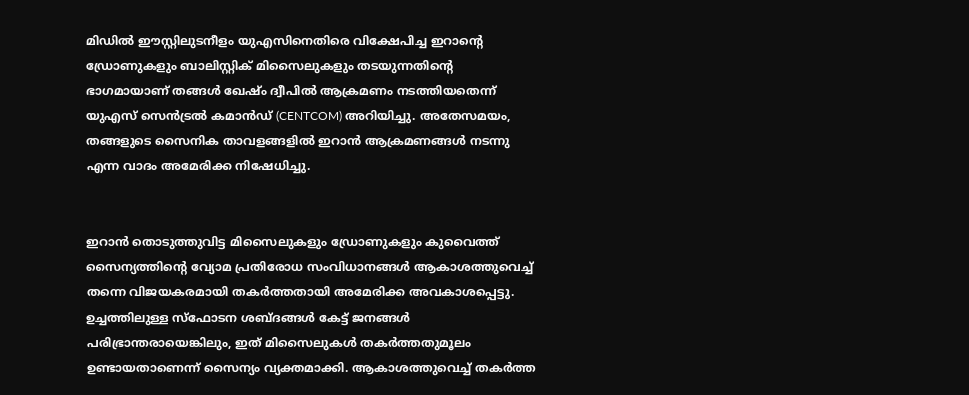മിഡിൽ ഈസ്റ്റിലുടനീളം യുഎസിനെതിരെ വിക്ഷേപിച്ച ഇറാന്റെ ഡ്രോണുകളും ബാലിസ്റ്റിക് മിസൈലുകളും തടയുന്നതിന്റെ ഭാഗമായാണ് തങ്ങൾ ഖേഷ്ം ദ്വീപിൽ ആക്രമണം നടത്തിയതെന്ന് യുഎസ് സെൻട്രൽ കമാൻഡ് (CENTCOM) അറിയിച്ചു. അതേസമയം, തങ്ങളുടെ സൈനിക താവളങ്ങളിൽ ഇറാൻ ആക്രമണങ്ങൾ നടന്നു എന്ന വാദം അമേരിക്ക നിഷേധിച്ചു.


ഇറാൻ തൊടുത്തുവിട്ട മിസൈലുകളും ഡ്രോണുകളും കുവൈത്ത് സൈന്യത്തിന്റെ വ്യോമ പ്രതിരോധ സംവിധാനങ്ങൾ ആകാശത്തുവെച്ച് തന്നെ വിജയകരമായി തകർത്തതായി അമേരിക്ക അവകാശപ്പെട്ടു. ഉച്ചത്തിലുള്ള സ്ഫോടന ശബ്ദങ്ങൾ കേട്ട് ജനങ്ങൾ പരിഭ്രാന്തരായെങ്കിലും, ഇത് മിസൈലുകൾ തകർത്തതുമൂലം ഉണ്ടായതാണെന്ന് സൈന്യം വ്യക്തമാക്കി. ആകാശത്തുവെച്ച് തകർത്ത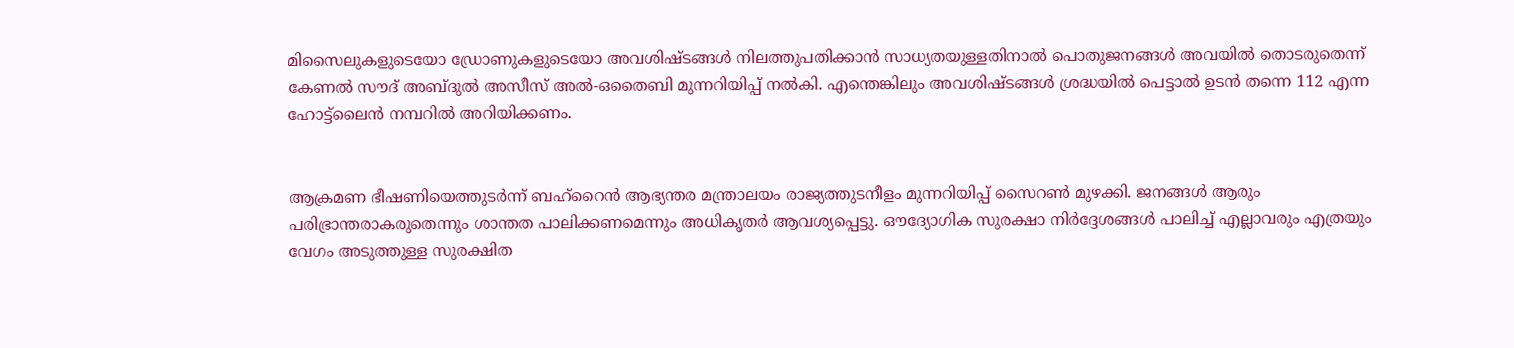മിസൈലുകളുടെയോ ഡ്രോണുകളുടെയോ അവശിഷ്ടങ്ങൾ നിലത്തുപതിക്കാൻ സാധ്യതയുള്ളതിനാൽ പൊതുജനങ്ങൾ അവയിൽ തൊടരുതെന്ന് കേണൽ സൗദ് അബ്ദുൽ അസീസ് അൽ-ഒതൈബി മുന്നറിയിപ്പ് നൽകി. എന്തെങ്കിലും അവശിഷ്ടങ്ങൾ ശ്രദ്ധയിൽ പെട്ടാൽ ഉടൻ തന്നെ 112 എന്ന ഹോട്ട്‌ലൈൻ നമ്പറിൽ അറിയിക്കണം.


ആക്രമണ ഭീഷണിയെത്തുടർന്ന് ബഹ്‌റൈൻ ആഭ്യന്തര മന്ത്രാലയം രാജ്യത്തുടനീളം മുന്നറിയിപ്പ് സൈറൺ മുഴക്കി. ജനങ്ങൾ ആരും പരിഭ്രാന്തരാകരുതെന്നും ശാന്തത പാലിക്കണമെന്നും അധികൃതർ ആവശ്യപ്പെട്ടു. ഔദ്യോഗിക സുരക്ഷാ നിർദ്ദേശങ്ങൾ പാലിച്ച് എല്ലാവരും എത്രയും വേഗം അടുത്തുള്ള സുരക്ഷിത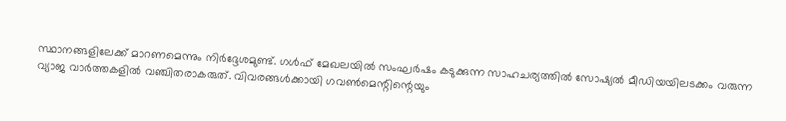സ്ഥാനങ്ങളിലേക്ക് മാറണമെന്നും നിർദ്ദേശമുണ്ട്. ഗൾഫ് മേഖലയിൽ സംഘർഷം കടുക്കുന്ന സാഹചര്യത്തിൽ സോഷ്യൽ മീഡിയയിലടക്കം വരുന്ന വ്യാജ വാർത്തകളിൽ വഞ്ചിതരാകരുത്. വിവരങ്ങൾക്കായി ഗവൺമെന്റിന്റെയും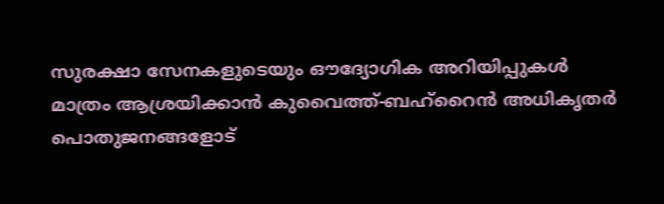സുരക്ഷാ സേനകളുടെയും ഔദ്യോഗിക അറിയിപ്പുകൾ മാത്രം ആശ്രയിക്കാൻ കുവൈത്ത്-ബഹ്‌റൈൻ അധികൃതർ പൊതുജനങ്ങളോട്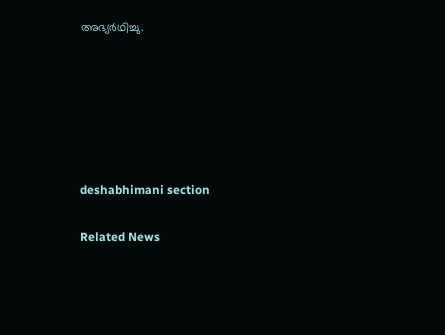അഭ്യർഥിച്ചു.






deshabhimani section

Related News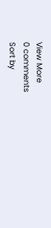View More
0 comments
Sort by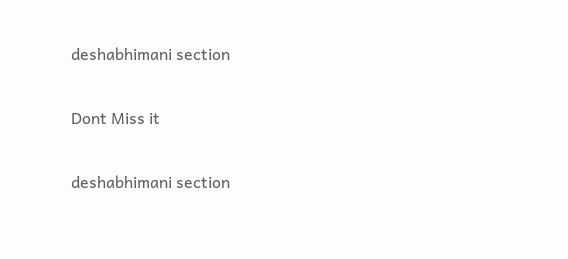deshabhimani section

Dont Miss it

deshabhimani section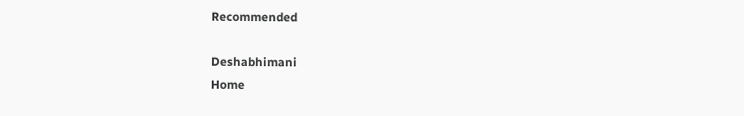Recommended

Deshabhimani
Home